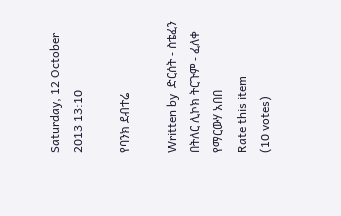Saturday, 12 October 2013 13:10

የባንክ ደብተሬ

Written by  ድርሰት - ስቴፈን በትለር ሊኮክ ትርጉም - ፈለቀ የማርውሃ አበበ
Rate this item
(10 votes)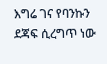እግሬ ገና የባንኩን ደጃፍ ሲረግጥ ነው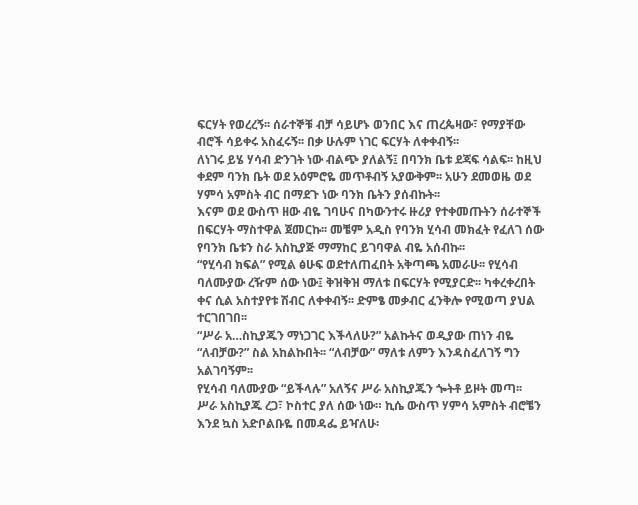ፍርሃት የወረረኝ፡፡ ሰራተኞቹ ብቻ ሳይሆኑ ወንበር እና ጠረጴዛው፣ የማያቸው ብሮች ሳይቀሩ አስፈሩኝ፡፡ በቃ ሁሉም ነገር ፍርሃት ለቀቀብኝ፡፡
ለነገሩ ይሄ ሃሳብ ድንገት ነው ብልጭ ያለልኝ፤ በባንክ ቤቱ ደጃፍ ሳልፍ፡፡ ከዚህ ቀደም ባንክ ቤት ወደ አዕምሮዬ መጥቶብኝ አያውቅም፡፡ አሁን ደመወዜ ወደ ሃምሳ አምስት ብር በማደጉ ነው ባንክ ቤትን ያሰብኩት፡፡
እናም ወደ ውስጥ ዘው ብዬ ገባሁና በካውንተሩ ዙሪያ የተቀመጡትን ሰራተኞች በፍርሃት ማስተዋል ጀመርኩ፡፡ መቼም አዲስ የባንክ ሂሳብ መክፈት የፈለገ ሰው የባንክ ቤቱን ስራ አስኪያጅ ማማከር ይገባዋል ብዬ አሰብኩ፡፡
“የሂሳብ ክፍል” የሚል ፅሁፍ ወደተለጠፈበት አቅጣጫ አመራሁ፡፡ የሂሳብ ባለሙያው ረዥም ሰው ነው፤ ቅዝቅዝ ማለቱ በፍርሃት የሚያርድ፡፡ ካቀረቀረበት ቀና ሲል አስተያየቱ ሽብር ለቀቀብኝ፡፡ ድምፄ መቃብር ፈንቅሎ የሚወጣ ያህል ተርገበገበ፡፡
“ሥራ አ…ስኪያጁን ማነጋገር እችላለሁ?” አልኩትና ወዲያው ጠነን ብዬ “ለብቻው?” ስል አከልኩበት፡፡ “ለብቻው” ማለቱ ለምን እንዳስፈለገኝ ግን አልገባኝም፡፡
የሂሳብ ባለሙያው “ይችላሉ” አለኝና ሥራ አስኪያጁን ጐትቶ ይዞት መጣ፡፡
ሥራ አስኪያጁ ረጋ፣ ኮስተር ያለ ሰው ነው። ኪሴ ውስጥ ሃምሳ አምስት ብሮቼን እንደ ኳስ አድቦልቡዬ በመዳፌ ይዣለሁ፡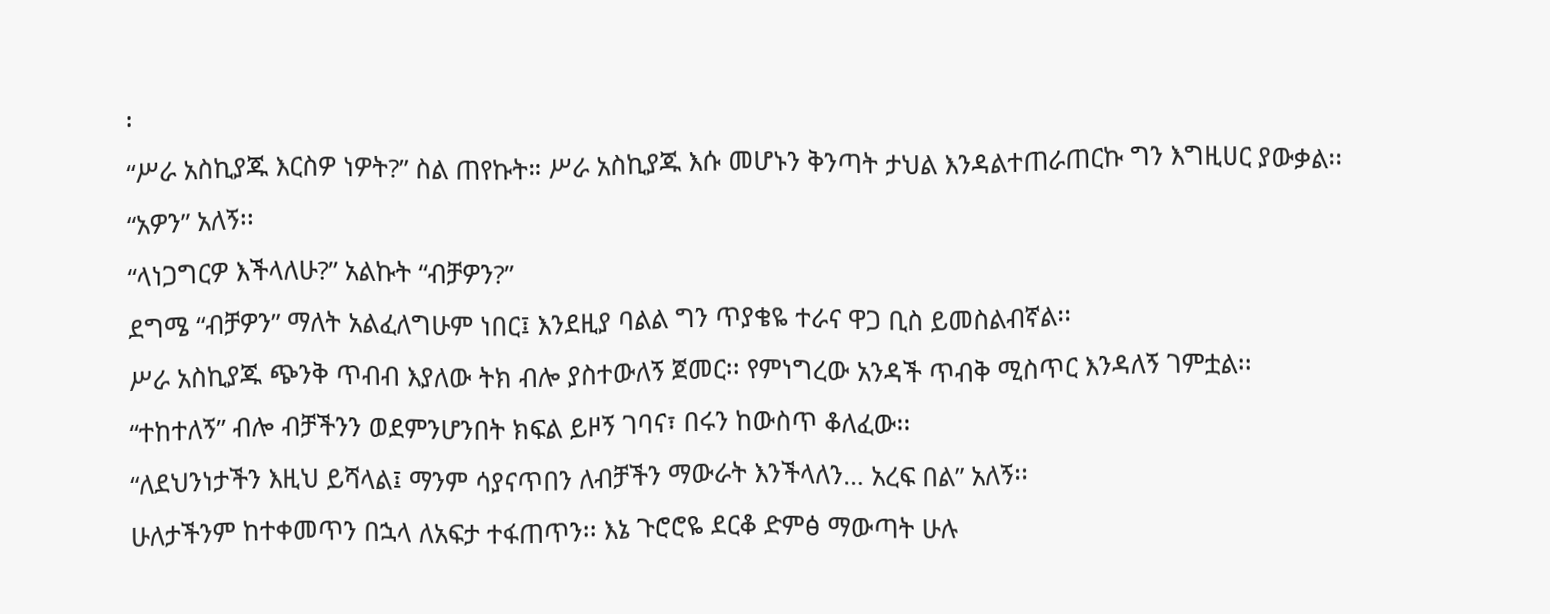፡
“ሥራ አስኪያጁ እርስዎ ነዎት?” ስል ጠየኩት። ሥራ አስኪያጁ እሱ መሆኑን ቅንጣት ታህል እንዳልተጠራጠርኩ ግን እግዚሀር ያውቃል፡፡
“አዎን” አለኝ፡፡
“ላነጋግርዎ እችላለሁ?” አልኩት “ብቻዎን?”
ደግሜ “ብቻዎን” ማለት አልፈለግሁም ነበር፤ እንደዚያ ባልል ግን ጥያቄዬ ተራና ዋጋ ቢስ ይመስልብኛል፡፡
ሥራ አስኪያጁ ጭንቅ ጥብብ እያለው ትክ ብሎ ያስተውለኝ ጀመር፡፡ የምነግረው አንዳች ጥብቅ ሚስጥር እንዳለኝ ገምቷል፡፡
“ተከተለኝ” ብሎ ብቻችንን ወደምንሆንበት ክፍል ይዞኝ ገባና፣ በሩን ከውስጥ ቆለፈው፡፡
“ለደህንነታችን እዚህ ይሻላል፤ ማንም ሳያናጥበን ለብቻችን ማውራት እንችላለን… አረፍ በል” አለኝ፡፡
ሁለታችንም ከተቀመጥን በኋላ ለአፍታ ተፋጠጥን፡፡ እኔ ጉሮሮዬ ደርቆ ድምፅ ማውጣት ሁሉ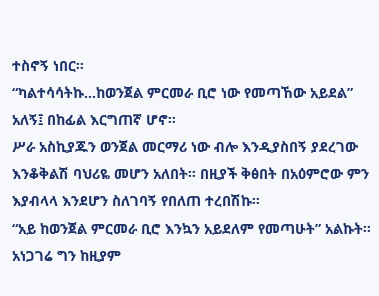ተስኖኝ ነበር፡፡
“ካልተሳሳትኩ…ከወንጀል ምርመራ ቢሮ ነው የመጣኸው አይደል” አለኝ፤ በከፊል እርግጠኛ ሆኖ።
ሥራ አስኪያጁን ወንጀል መርማሪ ነው ብሎ እንዲያስበኝ ያደረገው እንቆቅልሽ ባህሪዬ መሆን አለበት፡፡ በዚያች ቅፅበት በአዕምሮው ምን እያብላላ እንደሆን ስለገባኝ የበለጠ ተረበሽኩ፡፡
“አይ ከወንጀል ምርመራ ቢሮ እንኳን አይደለም የመጣሁት” አልኩት፡፡ አነጋገሬ ግን ከዚያም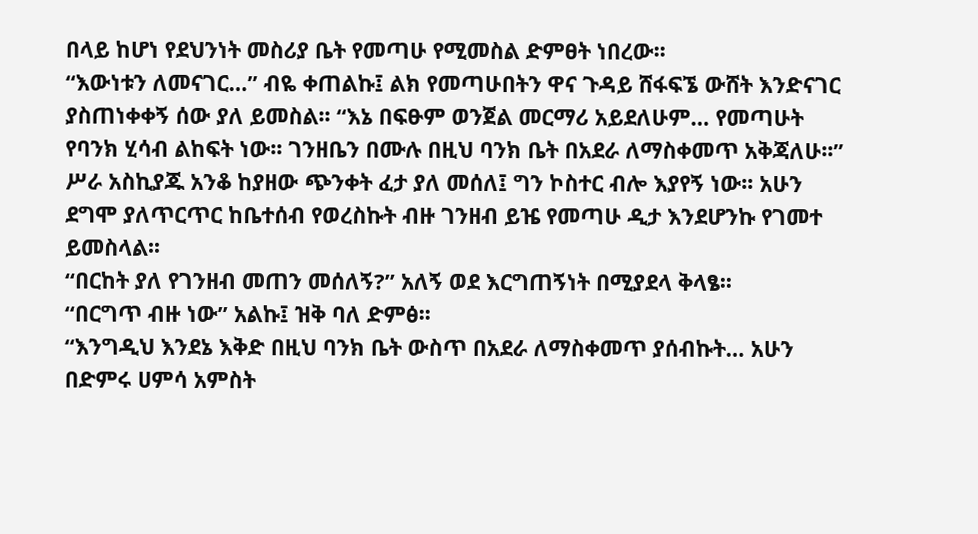በላይ ከሆነ የደህንነት መስሪያ ቤት የመጣሁ የሚመስል ድምፀት ነበረው፡፡
“እውነቱን ለመናገር…” ብዬ ቀጠልኩ፤ ልክ የመጣሁበትን ዋና ጉዳይ ሸፋፍኜ ውሸት እንድናገር ያስጠነቀቀኝ ሰው ያለ ይመስል፡፡ “እኔ በፍፁም ወንጀል መርማሪ አይደለሁም… የመጣሁት የባንክ ሂሳብ ልከፍት ነው፡፡ ገንዘቤን በሙሉ በዚህ ባንክ ቤት በአደራ ለማስቀመጥ አቅጃለሁ፡፡”
ሥራ አስኪያጁ አንቆ ከያዘው ጭንቀት ፈታ ያለ መሰለ፤ ግን ኮስተር ብሎ እያየኝ ነው፡፡ አሁን ደግሞ ያለጥርጥር ከቤተሰብ የወረስኩት ብዙ ገንዘብ ይዤ የመጣሁ ዲታ እንደሆንኩ የገመተ ይመስላል፡፡
“በርከት ያለ የገንዘብ መጠን መሰለኝ?” አለኝ ወደ እርግጠኝነት በሚያደላ ቅላፄ፡፡
“በርግጥ ብዙ ነው” አልኩ፤ ዝቅ ባለ ድምፅ፡፡
“እንግዲህ እንደኔ እቅድ በዚህ ባንክ ቤት ውስጥ በአደራ ለማስቀመጥ ያሰብኩት… አሁን በድምሩ ሀምሳ አምስት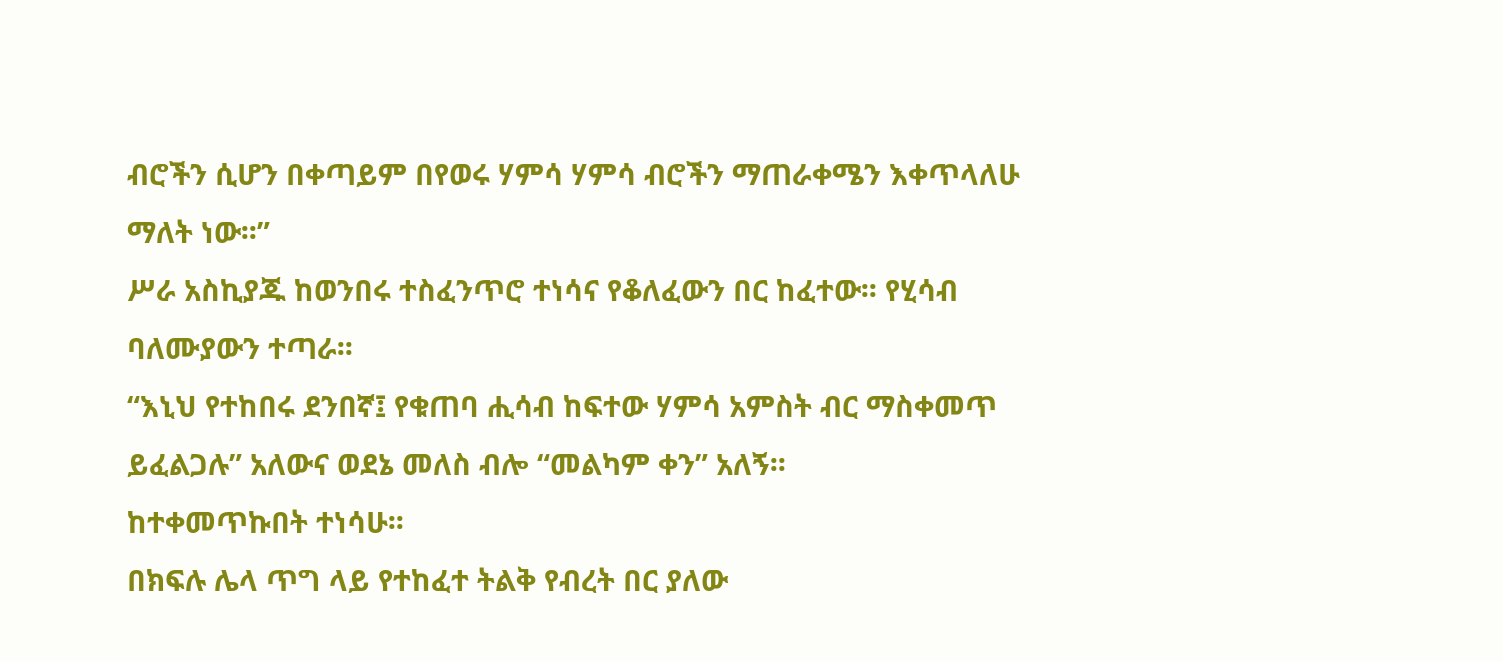ብሮችን ሲሆን በቀጣይም በየወሩ ሃምሳ ሃምሳ ብሮችን ማጠራቀሜን እቀጥላለሁ ማለት ነው፡፡”
ሥራ አስኪያጁ ከወንበሩ ተስፈንጥሮ ተነሳና የቆለፈውን በር ከፈተው፡፡ የሂሳብ ባለሙያውን ተጣራ፡፡
“እኒህ የተከበሩ ደንበኛ፤ የቁጠባ ሒሳብ ከፍተው ሃምሳ አምስት ብር ማስቀመጥ ይፈልጋሉ” አለውና ወደኔ መለስ ብሎ “መልካም ቀን” አለኝ፡፡
ከተቀመጥኩበት ተነሳሁ፡፡
በክፍሉ ሌላ ጥግ ላይ የተከፈተ ትልቅ የብረት በር ያለው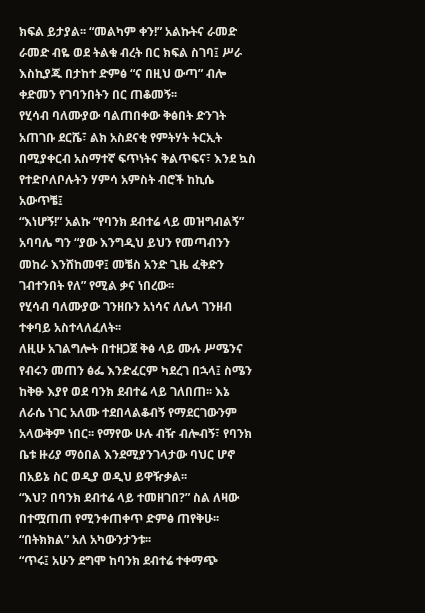ክፍል ይታያል፡፡ “መልካም ቀን!” አልኩትና ራመድ ራመድ ብዬ ወደ ትልቁ ብረት በር ክፍል ስገባ፤ ሥራ እስኪያጁ በታከተ ድምፅ “ና በዚህ ውጣ” ብሎ ቀድመን የገባንበትን በር ጠቆመኝ፡፡
የሂሳብ ባለሙያው ባልጠበቀው ቅፅበት ድንገት አጠገቡ ደርሼ፣ ልክ አስደናቂ የምትሃት ትርኢት በሚያቀርብ አስማተኛ ፍጥነትና ቅልጥፍና፣ እንደ ኳስ የተድቦለቦሉትን ሃምሳ አምስት ብሮች ከኪሴ አውጥቼ፤
“እነሆኝ!” አልኩ “የባንክ ደብተሬ ላይ መዝግብልኝ” አባባሌ ግን “ያው እንግዲህ ይህን የመጣብንን መከራ እንሸከመዋ፤ መቼስ አንድ ጊዜ ፈቅድን ገብተንበት የለ” የሚል ቃና ነበረው፡፡
የሂሳብ ባለሙያው ገንዘቡን አነሳና ለሌላ ገንዘብ ተቀባይ አስተላለፈለት፡፡
ለዚሁ አገልግሎት በተዘጋጀ ቅፅ ላይ ሙሉ ሥሜንና የብሩን መጠን ፅፌ እንድፈርም ካደረገ በኋላ፤ ስሜን ከቅፁ እያየ ወደ ባንክ ደብተሬ ላይ ገለበጠ፡፡ እኔ ለራሴ ነገር አለሙ ተደበላልቆብኝ የማደርገውንም አላውቅም ነበር፡፡ የማየው ሁሉ ብዥ ብሎብኝ፣ የባንክ ቤቱ ዙሪያ ማዕበል እንደሚያንገላታው ባህር ሆኖ በአይኔ ስር ወዲያ ወዲህ ይዋዥቃል፡፡
“እህ? በባንክ ደብተሬ ላይ ተመዘገበ?” ስል ለዛው በተሟጠጠ የሚንቀጠቀጥ ድምፅ ጠየቅሁ፡፡
“በትክክል” አለ አካውንታንቱ፡፡
“ጥሩ፤ አሁን ደግሞ ከባንክ ደብተሬ ተቀማጭ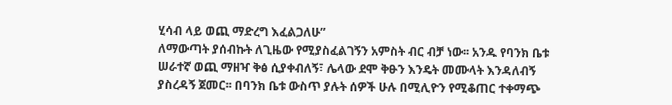ሂሳብ ላይ ወጪ ማድረግ እፈልጋለሁ”
ለማውጣት ያሰብኩት ለጊዜው የሚያስፈልገኝን አምስት ብር ብቻ ነው፡፡ አንዱ የባንክ ቤቱ ሠራተኛ ወጪ ማዘዣ ቅፅ ሲያቀብለኝ፣ ሌላው ደሞ ቅፁን እንዴት መሙላት እንዳለብኝ ያስረዳኝ ጀመር፡፡ በባንክ ቤቱ ውስጥ ያሉት ሰዎች ሁሉ በሚሊዮን የሚቆጠር ተቀማጭ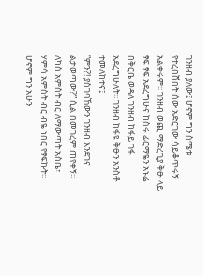ገንዘብ ያለው፤ ሆኖም ግን ስሜቱ የተረበሸበት ሰው አድርገው ሳይቆጥሩኝ አልቀሩም፡፡ ገንዘብ ወጪ ማድረጊያ ቅፁ ላይ ፃፍ ፃፍ አደረግሁና ከስሩ ፊርማዬን አኑሬ በቅርቤ ወዳለ ገንዘብ ከፋይ ገፋ አደረግሁለት፡፡ ገንዘብ ከፋዩ ቅፁን አንስቶ ተመለከተና፤
“ምን?! ያስገባኸውን ገንዘብ እንደገና ልታወጣው?” ሲል በመገረም ጠየቀኝ፡፡
ለካስ አምስት ብር ለማውጣት አስቤ፣ ሃምሳ አምስት ብር ብዬ ነበር የፃፍኩት፡፡ ሆኖም ግን አሁን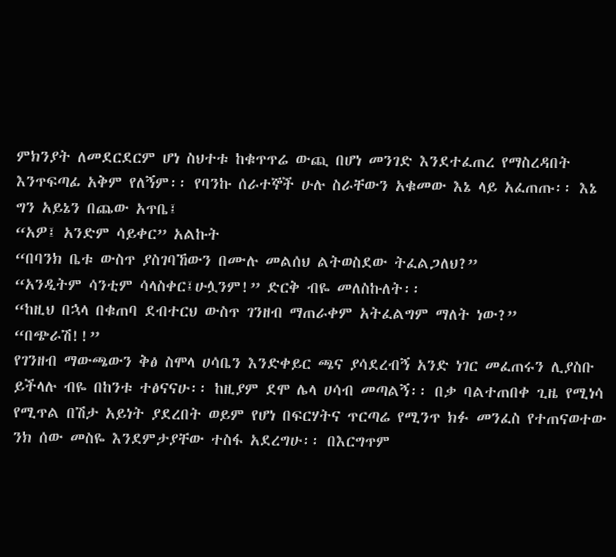ምክንያት ለመደርደርም ሆነ ስህተቱ ከቁጥጥሬ ውጪ በሆነ መንገድ እንደተፈጠረ የማስረዳበት እንጥፍጣፊ አቅም የለኝም፡፡ የባንኩ ሰራተኞች ሁሉ ስራቸውን አቁመው እኔ ላይ አፈጠጡ፡፡ እኔ ግን አይኔን በጨው አጥቤ፤
“አዎ፤ አንድም ሳይቀር” አልኩት
“በባንክ ቤቱ ውስጥ ያስገባኸውን በሙሉ መልሰህ ልትወስደው ትፈልጋለህ?”
“አንዲትም ሳንቲም ሳላስቀር፤ሁሏንም!” ድርቅ ብዬ መለስኩለት፡፡
“ከዚህ በኋላ በቁጠባ ደብተርህ ውስጥ ገንዘብ ማጠራቀም አትፈልግም ማለት ነው?”
“በጭራሽ!!”
የገንዘብ ማውጫውን ቅፅ ስሞላ ሀሳቤን እንድቀይር ጫና ያሳደረብኝ አንድ ነገር መፈጠሩን ሊያስቡ ይችላሉ ብዬ በከንቱ ተፅናናሁ፡፡ ከዚያም ደሞ ሌላ ሀሳብ መጣልኝ፡፡ በቃ ባልተጠበቀ ጊዜ የሚነሳ የሚጥል በሽታ አይነት ያደረበት ወይም የሆነ በፍርሃትና ጥርጣሬ የሚንጥ ክፉ መንፈስ የተጠናወተው ንክ ሰው መስዬ እንደምታያቸው ተስፋ አደረግሁ፡፡ በእርግጥም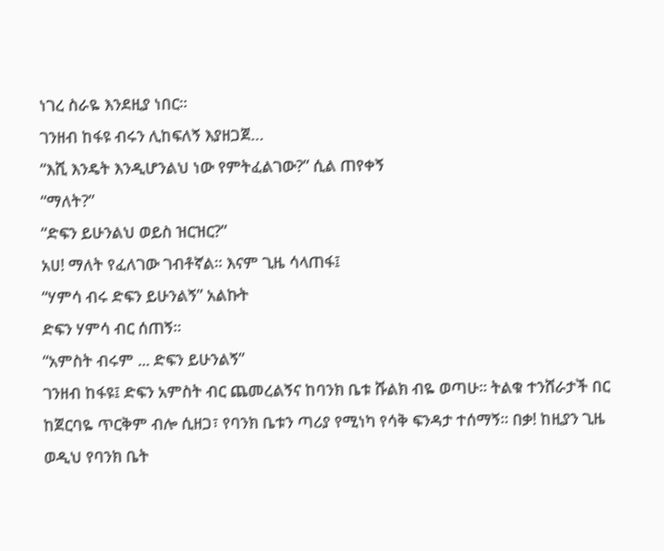ነገረ ስራዬ እንደዚያ ነበር፡፡
ገንዘብ ከፋዩ ብሩን ሊከፍለኝ እያዘጋጀ…
“እሺ እንዴት እንዲሆንልህ ነው የምትፈልገው?” ሲል ጠየቀኝ
“ማለት?”
“ድፍን ይሁንልህ ወይስ ዝርዝር?”
አሀ! ማለት የፈለገው ገብቶኛል፡፡ እናም ጊዜ ሳላጠፋ፤
“ሃምሳ ብሩ ድፍን ይሁንልኝ” አልኩት
ድፍን ሃምሳ ብር ሰጠኝ፡፡
“አምስት ብሩም ... ድፍን ይሁንልኝ”
ገንዘብ ከፋዩ፤ ድፍን አምስት ብር ጨመረልኝና ከባንክ ቤቱ ሹልክ ብዬ ወጣሁ፡፡ ትልቁ ተንሸራታች በር ከጀርባዬ ጥርቅም ብሎ ሲዘጋ፣ የባንክ ቤቱን ጣሪያ የሚነካ የሳቅ ፍንዳታ ተሰማኝ፡፡ በቃ! ከዚያን ጊዜ ወዲህ የባንክ ቤት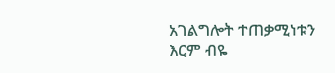አገልግሎት ተጠቃሚነቱን እርም ብዬ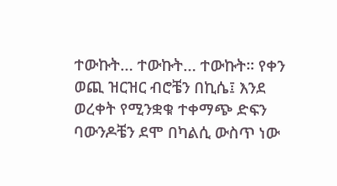ተውኩት… ተውኩት… ተውኩት፡፡ የቀን ወጪ ዝርዝር ብሮቼን በኪሴ፤ እንደ ወረቀት የሚንቋቁ ተቀማጭ ድፍን ባውንዶቼን ደሞ በካልሲ ውስጥ ነው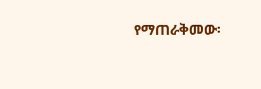የማጠራቅመው፡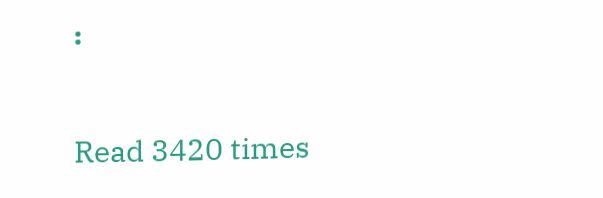፡

Read 3420 times